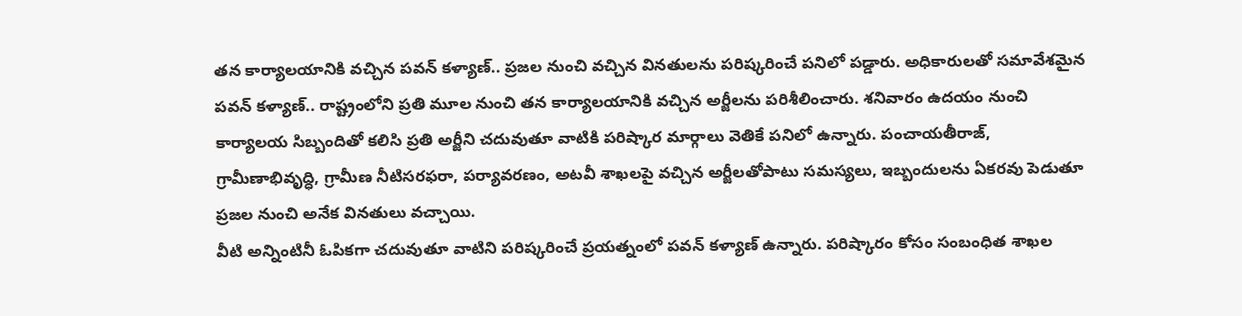తన కార్యాలయానికి వచ్చిన పవన్ కళ్యాణ్.. ప్రజల నుంచి వచ్చిన వినతులను పరిష్కరించే పనిలో పడ్డారు. అధికారులతో సమావేశమైన పవన్ కళ్యాణ్.. రాష్ట్రంలోని ప్రతి మూల నుంచి తన కార్యాలయానికి వచ్చిన అర్జీలను పరిశీలించారు. శనివారం ఉదయం నుంచి కార్యాలయ సిబ్బందితో కలిసి ప్రతి అర్జీని చదువుతూ వాటికి పరిష్కార మార్గాలు వెతికే పనిలో ఉన్నారు. పంచాయతీరాజ్, గ్రామీణాభివృద్ధి, గ్రామీణ నీటిసరఫరా, పర్యావరణం, అటవీ శాఖలపై వచ్చిన అర్జీలతోపాటు సమస్యలు, ఇబ్బందులను ఏకరవు పెడుతూ ప్రజల నుంచి అనేక వినతులు వచ్చాయి.
వీటి అన్నింటినీ ఓపికగా చదువుతూ వాటిని పరిష్కరించే ప్రయత్నంలో పవన్ కళ్యాణ్ ఉన్నారు. పరిష్కారం కోసం సంబంధిత శాఖల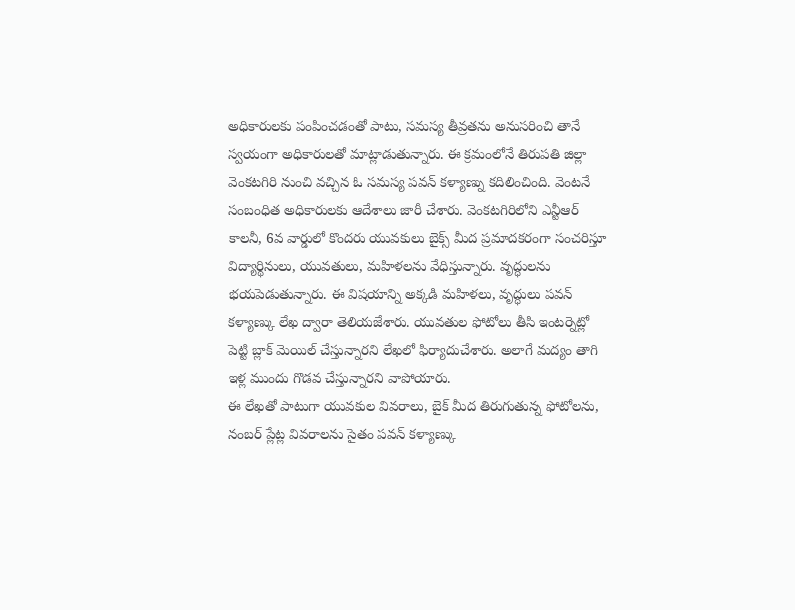అధికారులకు పంపించడంతో పాటు, సమస్య తీవ్రతను అనుసరించి తానే స్వయంగా అధికారులతో మాట్లాడుతున్నారు. ఈ క్రమంలోనే తిరుపతి జిల్లా వెంకటగిరి నుంచి వచ్చిన ఓ సమస్య పవన్ కళ్యాణ్ను కదిలించింది. వెంటనే సంబంధిత అధికారులకు ఆదేశాలు జారీ చేశారు. వెంకటగిరిలోని ఎన్టీఆర్ కాలనీ, 6వ వార్డులో కొందరు యువకులు బైక్స్ మీద ప్రమాదకరంగా సంచరిస్తూ విద్యార్థినులు, యువతులు, మహిళలను వేధిస్తున్నారు. వృద్ధులను భయపెడుతున్నారు. ఈ విషయాన్ని అక్కడి మహిళలు, వృద్ధులు పవన్ కళ్యాణ్కు లేఖ ద్వారా తెలియజేశారు. యువతుల ఫోటోలు తీసి ఇంటర్నెట్లో పెట్టి బ్లాక్ మెయిల్ చేస్తున్నారని లేఖలో ఫిర్యాదుచేశారు. అలాగే మద్యం తాగి ఇళ్ల ముందు గొడవ చేస్తున్నారని వాపోయారు.
ఈ లేఖతో పాటుగా యువకుల వివరాలు, బైక్ మీద తిరుగుతున్న ఫోటోలను, నంబర్ ప్లేట్ల వివరాలను సైతం పవన్ కళ్యాణ్కు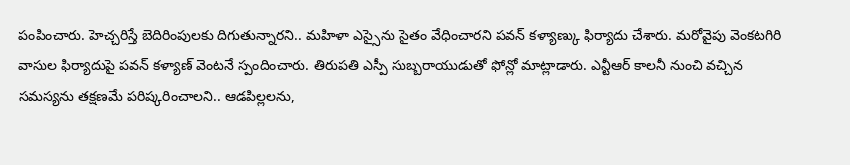పంపించారు. హెచ్చరిస్తే బెదిరింపులకు దిగుతున్నారని.. మహిళా ఎస్సైను సైతం వేధించారని పవన్ కళ్యాణ్కు ఫిర్యాదు చేశారు. మరోవైపు వెంకటగిరి వాసుల ఫిర్యాదుపై పవన్ కళ్యాణ్ వెంటనే స్పందించారు. తిరుపతి ఎస్పీ సుబ్బరాయుడుతో ఫోన్లో మాట్లాడారు. ఎన్టీఆర్ కాలనీ నుంచి వచ్చిన సమస్యను తక్షణమే పరిష్కరించాలని.. ఆడపిల్లలను,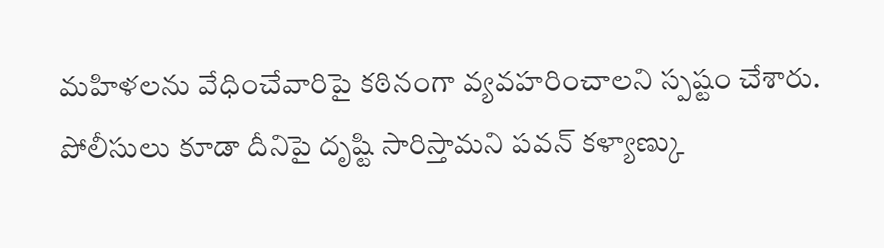మహిళలను వేధించేవారిపై కఠినంగా వ్యవహరించాలని స్పష్టం చేశారు. పోలీసులు కూడా దీనిపై దృష్టి సారిస్తామని పవన్ కళ్యాణ్కు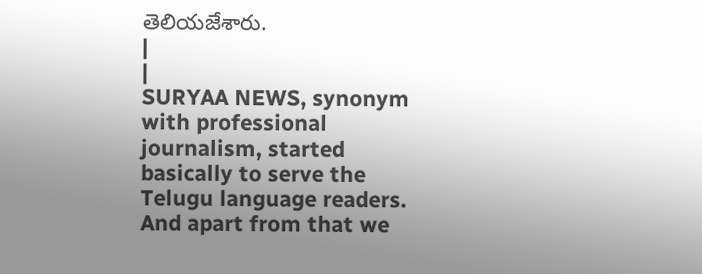తెలియజేశారు.
|
|
SURYAA NEWS, synonym with professional journalism, started basically to serve the Telugu language readers. And apart from that we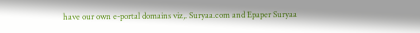have our own e-portal domains viz,. Suryaa.com and Epaper Suryaa